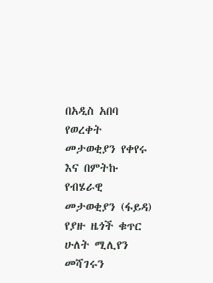በአዲስ አበባ የወረቀት መታወቂያን የቀየሩ እና በምትኩ የብሄራዊ መታወቂያን (ፋይዳ) የያዙ ዜጎች ቁጥር ሁለት ሚሊየን መሻገሩን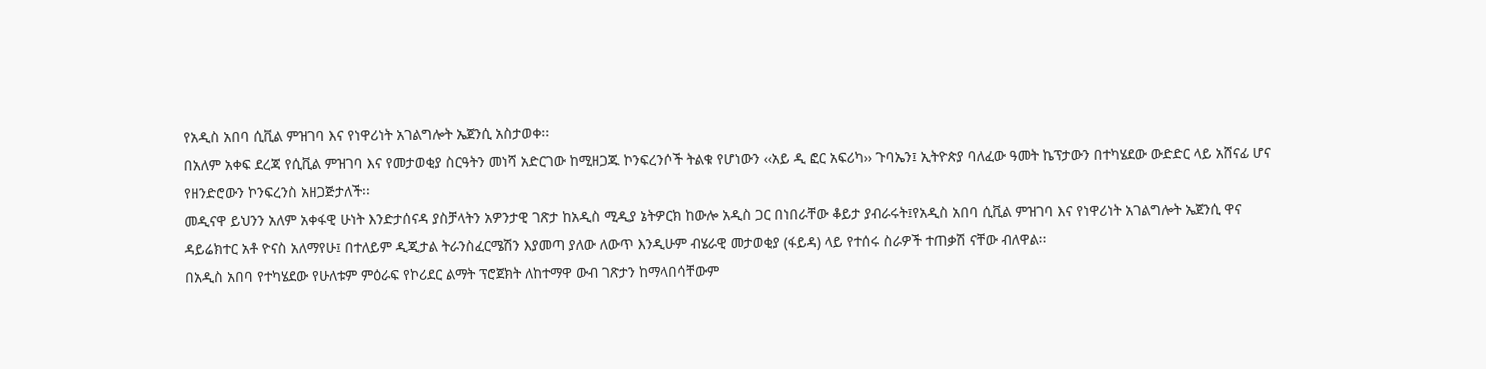የአዲስ አበባ ሲቪል ምዝገባ እና የነዋሪነት አገልግሎት ኤጀንሲ አስታወቀ፡፡
በአለም አቀፍ ደረጃ የሲቪል ምዝገባ እና የመታወቂያ ስርዓትን መነሻ አድርገው ከሚዘጋጁ ኮንፍረንሶች ትልቁ የሆነውን ‹‹አይ ዲ ፎር አፍሪካ›› ጉባኤን፤ ኢትዮጵያ ባለፈው ዓመት ኬፕታውን በተካሄደው ውድድር ላይ አሸናፊ ሆና የዘንድሮውን ኮንፍረንስ አዘጋጅታለች፡፡
መዲናዋ ይህንን አለም አቀፋዊ ሁነት እንድታሰናዳ ያስቻላትን አዎንታዊ ገጽታ ከአዲስ ሚዲያ ኔትዎርክ ከውሎ አዲስ ጋር በነበራቸው ቆይታ ያብራሩት፤የአዲስ አበባ ሲቪል ምዝገባ እና የነዋሪነት አገልግሎት ኤጀንሲ ዋና ዳይሬክተር አቶ ዮናስ አለማየሁ፤ በተለይም ዲጂታል ትራንስፈርሜሽን እያመጣ ያለው ለውጥ እንዲሁም ብሄራዊ መታወቂያ (ፋይዳ) ላይ የተሰሩ ስራዎች ተጠቃሽ ናቸው ብለዋል፡፡
በአዲስ አበባ የተካሄደው የሁለቱም ምዕራፍ የኮሪደር ልማት ፕሮጀክት ለከተማዋ ውብ ገጽታን ከማላበሳቸውም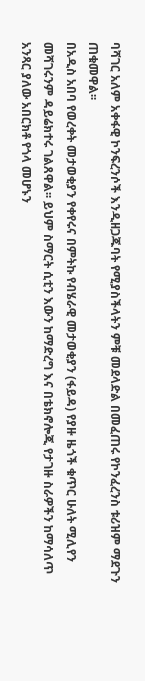ባሻገር አለም አቀፋዊ ኮንፍረንሶች እንዲዘጋጁባት የሚያስችላትን ምቹ መደላድል በመፈጠሩ የኮንፈረንስ ቱሪዝም ማደጉን ጠቁመዋል፡፡
በአዲስ አበባ የወረቀት መታወቂያን የቀየሩና በምትኩ የብሄራዊ መታወቂያን (ፋይዳ) የያዙ ዜጎች ቁጥር ሁለት ሚሊየን መሻገሩንም ዳይሬክተሩ ገልጸዋል፡፡ ይህም ስማርት ሲቲን እውን ከማድረግ እና በቴክኖሎጂ የታገዙ ስራዎችን ከማሳለጥ አንጻር ያለው አበርክቶ የጎላ መሆኑን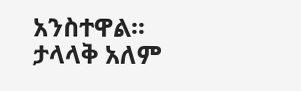አንስተዋል፡፡
ታላላቅ አለም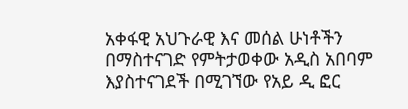አቀፋዊ አህጉራዊ እና መሰል ሁነቶችን በማስተናገድ የምትታወቀው አዲስ አበባም እያስተናገደች በሚገኘው የአይ ዲ ፎር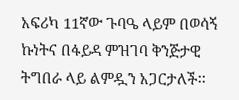አፍሪካ 11ኛው ጉባዔ ላይም በወሳኝ ኩነትና በፋይዳ ምዝገባ ቅንጅታዊ ትግበራ ላይ ልምዷን አጋርታለች፡፡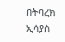በትባረክ ኢሳያስ